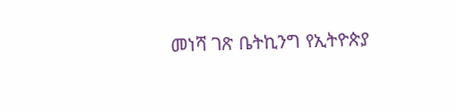መነሻ ገጽ ቤትኪንግ የኢትዮጵያ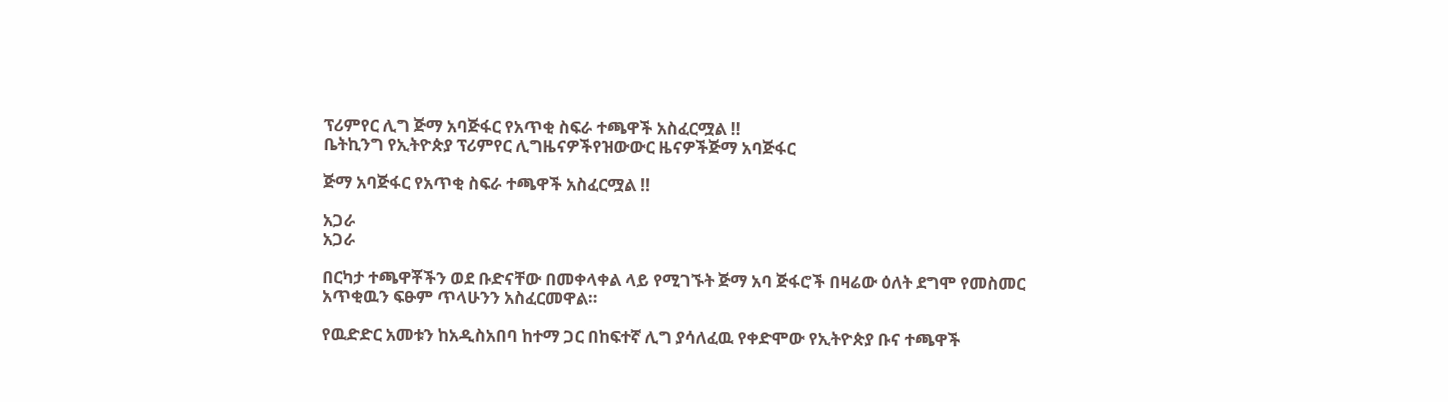ፕሪምየር ሊግ ጅማ አባጅፋር የአጥቂ ስፍራ ተጫዋች አስፈርሟል !!
ቤትኪንግ የኢትዮጵያ ፕሪምየር ሊግዜናዎችየዝውውር ዜናዎችጅማ አባጅፋር

ጅማ አባጅፋር የአጥቂ ስፍራ ተጫዋች አስፈርሟል !!

አጋራ
አጋራ

በርካታ ተጫዋቾችን ወደ ቡድናቸው በመቀላቀል ላይ የሚገኙት ጅማ አባ ጅፋሮች በዛሬው ዕለት ደግሞ የመስመር አጥቂዉን ፍፁም ጥላሁንን አስፈርመዋል።

የዉድድር አመቱን ከአዲስአበባ ከተማ ጋር በከፍተኛ ሊግ ያሳለፈዉ የቀድሞው የኢትዮጵያ ቡና ተጫዋች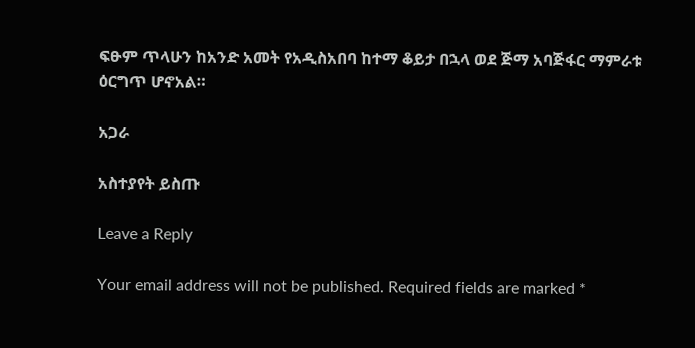ፍፁም ጥላሁን ከአንድ አመት የአዲስአበባ ከተማ ቆይታ በኋላ ወደ ጅማ አባጅፋር ማምራቱ ዕርግጥ ሆኖአል።

አጋራ

አስተያየት ይስጡ

Leave a Reply

Your email address will not be published. Required fields are marked *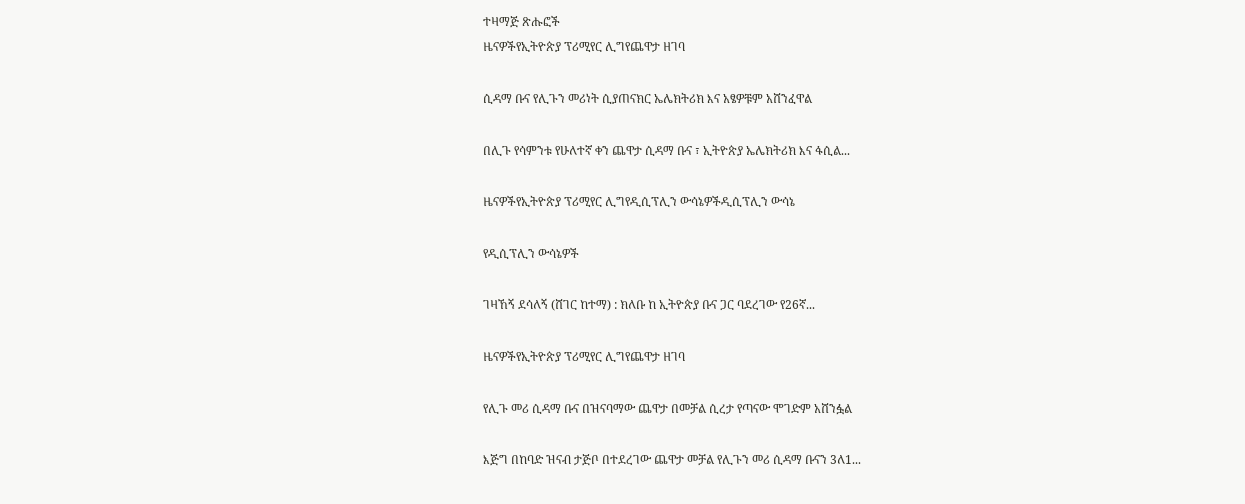ተዛማጅ ጽሑፎች
ዜናዎችየኢትዮጵያ ፕሪሚየር ሊግየጨዋታ ዘገባ

ሲዳማ ቡና የሊጉን መሪነት ሲያጠናክር ኤሌክትሪክ እና አፄዎቹም አሸንፈዋል

በሊጉ የሳምንቱ የሁለተኛ ቀን ጨዋታ ሲዳማ ቡና ፣ ኢትዮጵያ ኤሌክትሪክ እና ፋሲል...

ዜናዎችየኢትዮጵያ ፕሪሚየር ሊግየዲሲፕሊን ውሳኔዎችዲሲፕሊን ውሳኔ

የዲሲፕሊን ውሳኔዎች

ገዛኸኝ ደሳለኝ (ሸገር ከተማ) : ክለቡ ከ ኢትዮጵያ ቡና ጋር ባደረገው የ26ኛ...

ዜናዎችየኢትዮጵያ ፕሪሚየር ሊግየጨዋታ ዘገባ

የሊጉ መሪ ሲዳማ ቡና በዝናባማው ጨዋታ በመቻል ሲረታ የጣናው ሞገድም አሸንፏል

እጅግ በከባድ ዝናብ ታጅቦ በተደረገው ጨዋታ መቻል የሊጉን መሪ ሲዳማ ቡናን 3ለ1...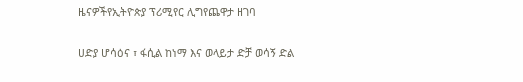ዜናዎችየኢትዮጵያ ፕሪሚየር ሊግየጨዋታ ዘገባ

ሀድያ ሆሳዕና ፣ ፋሲል ከነማ እና ወላይታ ድቻ ወሳኝ ድል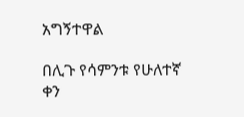አግኝተዋል

በሊጉ የሳምንቱ የሁለተኛ ቀን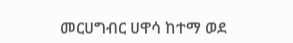መርሀግብር ሀዋሳ ከተማ ወደ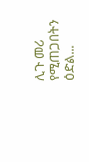ሊጉ መሪ የሚጠጋበትን ዕድል...